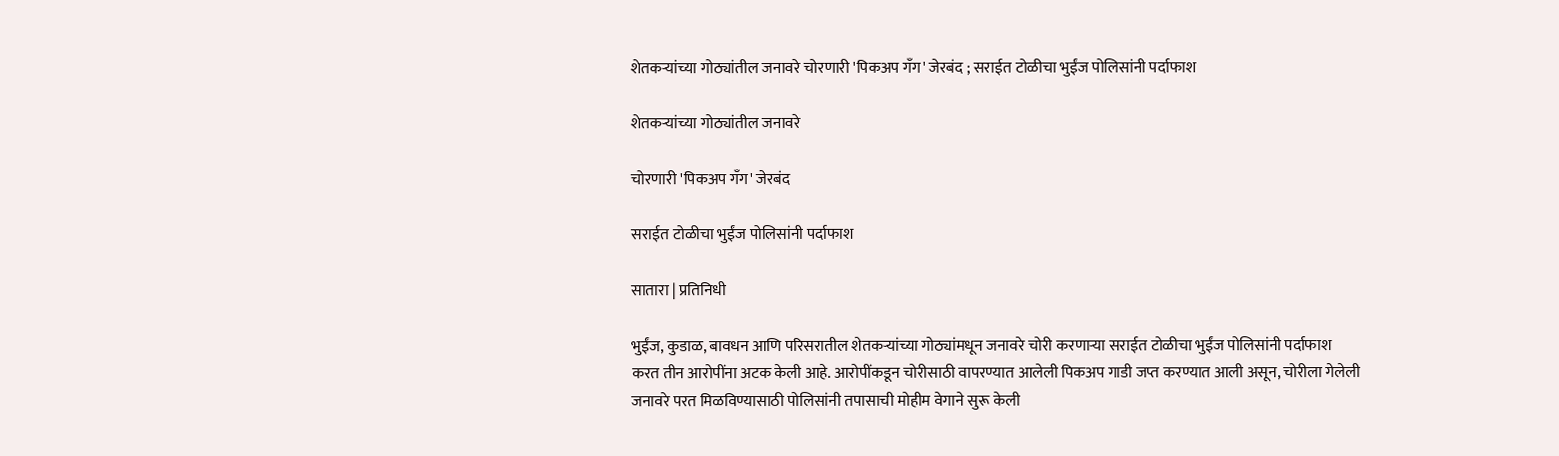शेतकऱ्यांच्या गोठ्यांतील जनावरे चोरणारी 'पिकअप गँग' जेरबंद ; सराईत टोळीचा भुईंज पोलिसांनी पर्दाफाश

शेतकऱ्यांच्या गोठ्यांतील जनावरे

चोरणारी 'पिकअप गँग' जेरबंद

सराईत टोळीचा भुईंज पोलिसांनी पर्दाफाश

सातारा | प्रतिनिधी

भुईंज, कुडाळ, बावधन आणि परिसरातील शेतकऱ्यांच्या गोठ्यांमधून जनावरे चोरी करणाऱ्या सराईत टोळीचा भुईंज पोलिसांनी पर्दाफाश करत तीन आरोपींना अटक केली आहे. आरोपींकडून चोरीसाठी वापरण्यात आलेली पिकअप गाडी जप्त करण्यात आली असून, चोरीला गेलेली जनावरे परत मिळविण्यासाठी पोलिसांनी तपासाची मोहीम वेगाने सुरू केली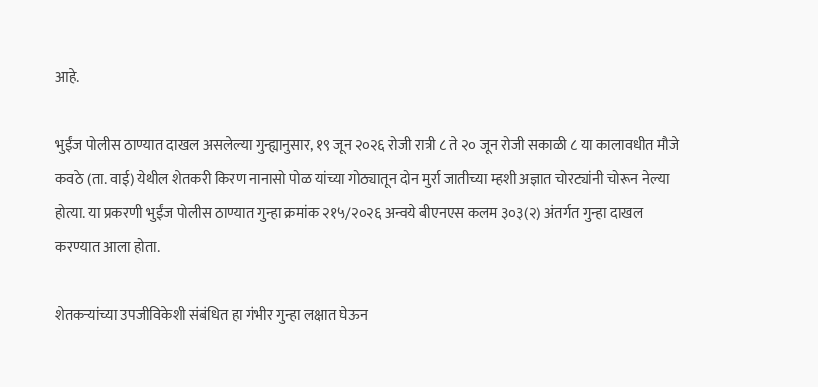आहे.

भुईंज पोलीस ठाण्यात दाखल असलेल्या गुन्ह्यानुसार, १९ जून २०२६ रोजी रात्री ८ ते २० जून रोजी सकाळी ८ या कालावधीत मौजे कवठे (ता. वाई) येथील शेतकरी किरण नानासो पोळ यांच्या गोठ्यातून दोन मुर्रा जातीच्या म्हशी अज्ञात चोरट्यांनी चोरून नेल्या होत्या. या प्रकरणी भुईंज पोलीस ठाण्यात गुन्हा क्रमांक २१५/२०२६ अन्वये बीएनएस कलम ३०३(२) अंतर्गत गुन्हा दाखल करण्यात आला होता.

शेतकऱ्यांच्या उपजीविकेशी संबंधित हा गंभीर गुन्हा लक्षात घेऊन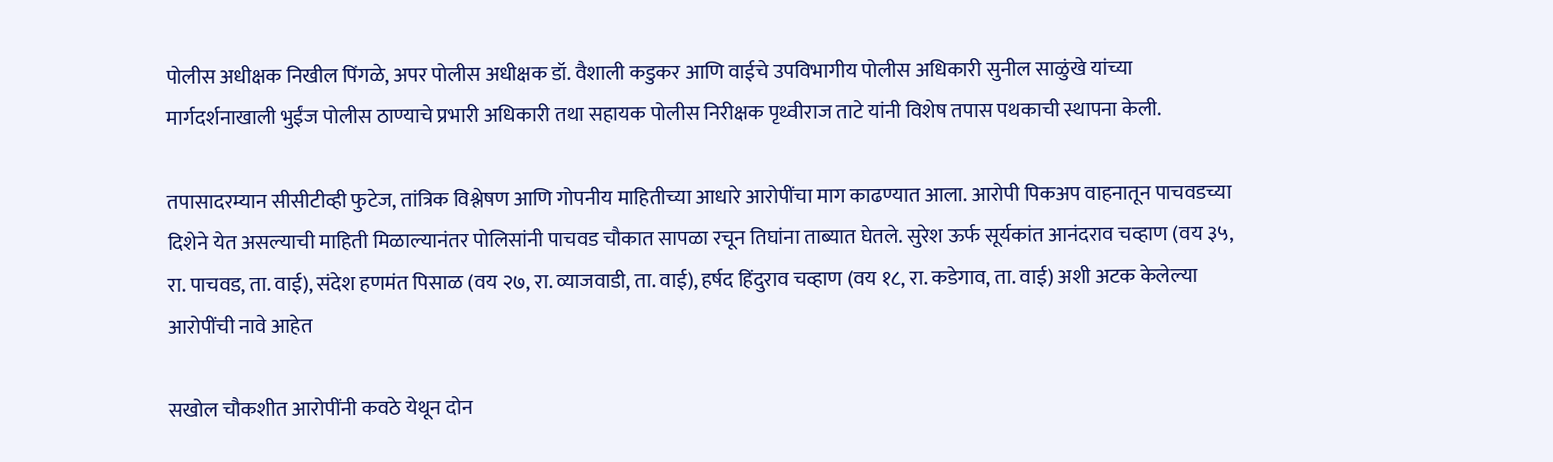पोलीस अधीक्षक निखील पिंगळे, अपर पोलीस अधीक्षक डॉ. वैशाली कडुकर आणि वाईचे उपविभागीय पोलीस अधिकारी सुनील साळुंखे यांच्या मार्गदर्शनाखाली भुईंज पोलीस ठाण्याचे प्रभारी अधिकारी तथा सहायक पोलीस निरीक्षक पृथ्वीराज ताटे यांनी विशेष तपास पथकाची स्थापना केली.

तपासादरम्यान सीसीटीव्ही फुटेज, तांत्रिक विश्लेषण आणि गोपनीय माहितीच्या आधारे आरोपींचा माग काढण्यात आला. आरोपी पिकअप वाहनातून पाचवडच्या दिशेने येत असल्याची माहिती मिळाल्यानंतर पोलिसांनी पाचवड चौकात सापळा रचून तिघांना ताब्यात घेतले. सुरेश ऊर्फ सूर्यकांत आनंदराव चव्हाण (वय ३५, रा. पाचवड, ता. वाई), संदेश हणमंत पिसाळ (वय २७, रा. व्याजवाडी, ता. वाई), हर्षद हिंदुराव चव्हाण (वय १८, रा. कडेगाव, ता. वाई) अशी अटक केलेल्या आरोपींची नावे आहेत

सखोल चौकशीत आरोपींनी कवठे येथून दोन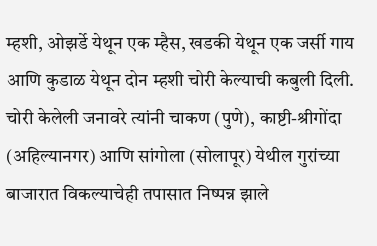म्हशी, ओझर्डे येथून एक म्हैस, खडकी येथून एक जर्सी गाय आणि कुडाळ येथून दोन म्हशी चोरी केल्याची कबुली दिली. चोरी केलेली जनावरे त्यांनी चाकण (पुणे), काष्टी-श्रीगोंदा (अहिल्यानगर) आणि सांगोला (सोलापूर) येथील गुरांच्या बाजारात विकल्याचेही तपासात निष्पन्न झाले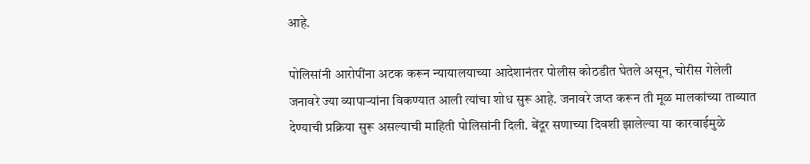आहे.

पोलिसांनी आरोपींना अटक करून न्यायालयाच्या आदेशानंतर पोलीस कोठडीत घेतले असून, चोरीस गेलेली जनावरे ज्या व्यापाऱ्यांना विकण्यात आली त्यांचा शोध सुरू आहे. जनावरे जप्त करून ती मूळ मालकांच्या ताब्यात देण्याची प्रक्रिया सुरू असल्याची माहिती पोलिसांनी दिली. बेंदूर सणाच्या दिवशी झालेल्या या कारवाईमुळे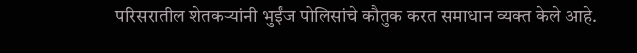परिसरातील शेतकऱ्यांनी भुईंज पोलिसांचे कौतुक करत समाधान व्यक्त केले आहे.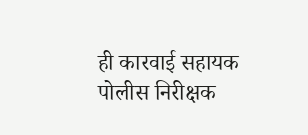ही कारवाई सहायक पोलीस निरीक्षक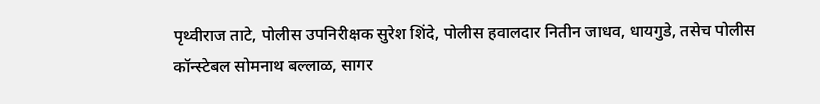पृथ्वीराज ताटे, पोलीस उपनिरीक्षक सुरेश शिंदे, पोलीस हवालदार नितीन जाधव, धायगुडे, तसेच पोलीस कॉन्स्टेबल सोमनाथ बल्लाळ, सागर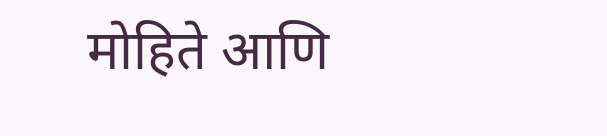मोहिते आणि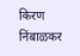किरण निंबाळकर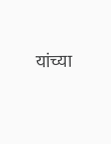यांच्या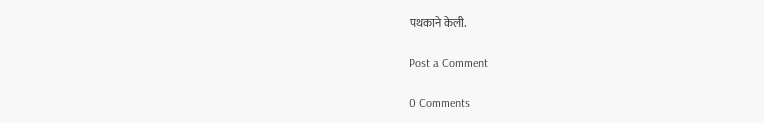पथकाने केली.

Post a Comment

0 Comments